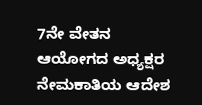7ನೇ ವೇತನ ಆಯೋಗದ ಅಧ್ಯಕ್ಷರ ನೇಮಕಾತಿಯ ಆದೇಶ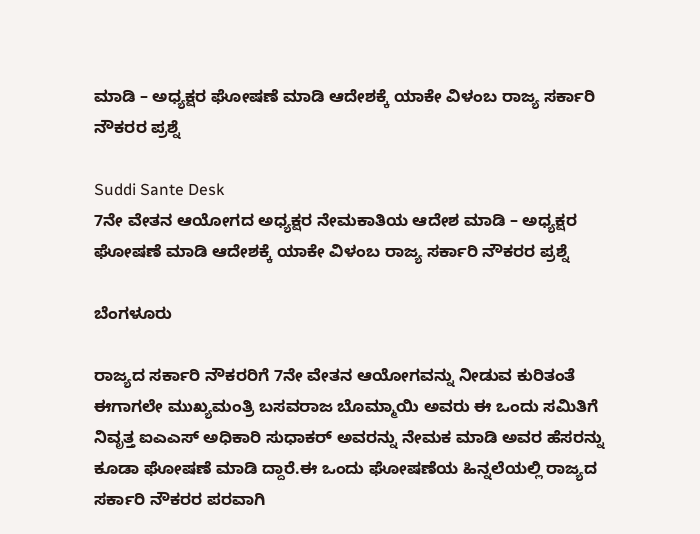ಮಾಡಿ – ಅಧ್ಯಕ್ಷರ ಘೋಷಣೆ ಮಾಡಿ ಆದೇಶಕ್ಕೆ ಯಾಕೇ ವಿಳಂಬ ರಾಜ್ಯ ಸರ್ಕಾರಿ ನೌಕರರ ಪ್ರಶ್ನೆ

Suddi Sante Desk
7ನೇ ವೇತನ ಆಯೋಗದ ಅಧ್ಯಕ್ಷರ ನೇಮಕಾತಿಯ ಆದೇಶ ಮಾಡಿ – ಅಧ್ಯಕ್ಷರ ಘೋಷಣೆ ಮಾಡಿ ಆದೇಶಕ್ಕೆ ಯಾಕೇ ವಿಳಂಬ ರಾಜ್ಯ ಸರ್ಕಾರಿ ನೌಕರರ ಪ್ರಶ್ನೆ

ಬೆಂಗಳೂರು

ರಾಜ್ಯದ ಸರ್ಕಾರಿ ನೌಕರರಿಗೆ 7ನೇ ವೇತನ ಆಯೋಗವನ್ನು ನೀಡುವ ಕುರಿತಂತೆ ಈಗಾಗಲೇ ಮುಖ್ಯಮಂತ್ರಿ ಬಸವರಾಜ ಬೊಮ್ಮಾಯಿ ಅವರು ಈ ಒಂದು ಸಮಿತಿಗೆ ನಿವೃತ್ತ ಐಎಎಸ್ ಅಧಿಕಾರಿ ಸುಧಾಕರ್ ಅವರನ್ನು ನೇಮಕ ಮಾಡಿ ಅವರ ಹೆಸರನ್ನು ಕೂಡಾ ಘೋಷಣೆ ಮಾಡಿ ದ್ದಾರೆ.ಈ ಒಂದು ಘೋಷಣೆಯ ಹಿನ್ನಲೆಯಲ್ಲಿ ರಾಜ್ಯದ ಸರ್ಕಾರಿ ನೌಕರರ ಪರವಾಗಿ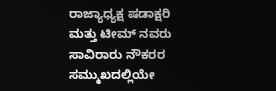ರಾಜ್ಯಾಧ್ಯಕ್ಷ ಷಡಾಕ್ಷರಿ ಮತ್ತು ಟೀಮ್ ನವರು ಸಾವಿರಾರು ನೌಕರರ ಸಮ್ಮುಖದಲ್ಲಿಯೇ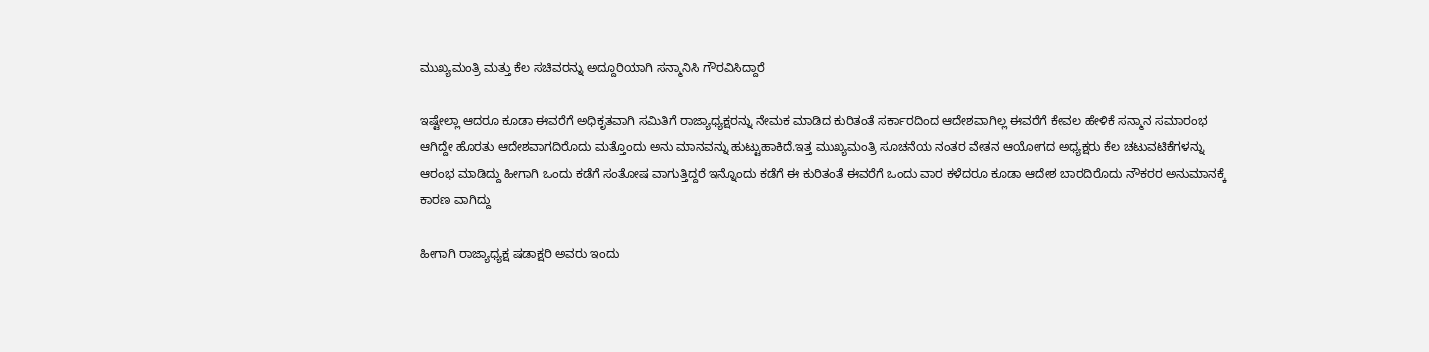ಮುಖ್ಯಮಂತ್ರಿ ಮತ್ತು ಕೆಲ ಸಚಿವರನ್ನು ಅದ್ದೂರಿಯಾಗಿ ಸನ್ಮಾನಿಸಿ ಗೌರವಿಸಿದ್ದಾರೆ

ಇಷ್ಟೇಲ್ಲಾ ಆದರೂ ಕೂಡಾ ಈವರೆಗೆ ಅಧಿಕೃತವಾಗಿ ಸಮಿತಿಗೆ ರಾಜ್ಯಾಧ್ಯಕ್ಷರನ್ನು ನೇಮಕ ಮಾಡಿದ ಕುರಿತಂತೆ ಸರ್ಕಾರದಿಂದ ಆದೇಶವಾಗಿಲ್ಲ ಈವರೆಗೆ ಕೇವಲ ಹೇಳಿಕೆ ಸನ್ಮಾನ ಸಮಾರಂಭ ಆಗಿದ್ದೇ ಹೊರತು ಆದೇಶವಾಗದಿರೊದು ಮತ್ತೊಂದು ಅನು ಮಾನವನ್ನು ಹುಟ್ಟುಹಾಕಿದೆ.ಇತ್ತ ಮುಖ್ಯಮಂತ್ರಿ ಸೂಚನೆಯ ನಂತರ ವೇತನ ಆಯೋಗದ ಅಧ್ಯಕ್ಷರು ಕೆಲ ಚಟುವಟಿಕೆಗಳನ್ನು ಆರಂಭ ಮಾಡಿದ್ದು ಹೀಗಾಗಿ ಒಂದು ಕಡೆಗೆ ಸಂತೋಷ ವಾಗುತ್ತಿದ್ದರೆ ಇನ್ನೊಂದು ಕಡೆಗೆ ಈ ಕುರಿತಂತೆ ಈವರೆಗೆ ಒಂದು ವಾರ ಕಳೆದರೂ ಕೂಡಾ ಆದೇಶ ಬಾರದಿರೊದು ನೌಕರರ ಅನುಮಾನಕ್ಕೆ ಕಾರಣ ವಾಗಿದ್ದು

ಹೀಗಾಗಿ ರಾಜ್ಯಾಧ್ಯಕ್ಷ ಷಡಾಕ್ಷರಿ ಅವರು ಇಂದು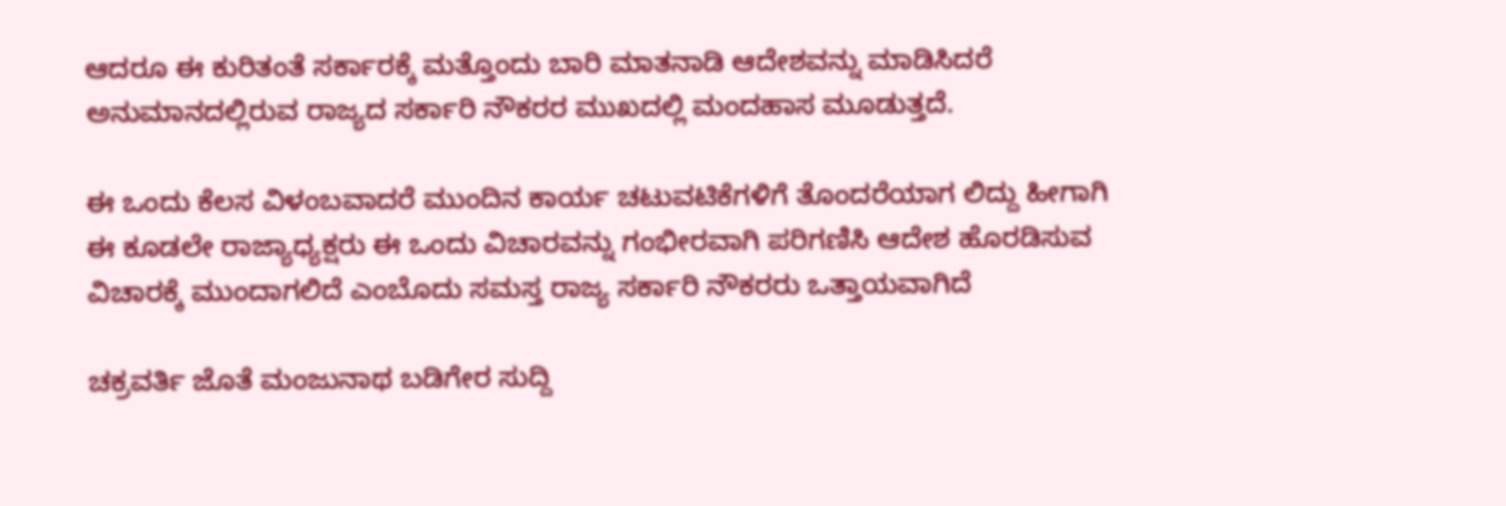ಆದರೂ ಈ ಕುರಿತಂತೆ ಸರ್ಕಾರಕ್ಕೆ ಮತ್ತೊಂದು ಬಾರಿ ಮಾತನಾಡಿ ಆದೇಶವನ್ನು ಮಾಡಿಸಿದರೆ ಅನುಮಾನದಲ್ಲಿರುವ ರಾಜ್ಯದ ಸರ್ಕಾರಿ ನೌಕರರ ಮುಖದಲ್ಲಿ ಮಂದಹಾಸ ಮೂಡುತ್ತದೆ.

ಈ ಒಂದು ಕೆಲಸ ವಿಳಂಬವಾದರೆ ಮುಂದಿನ ಕಾರ್ಯ ಚಟುವಟಿಕೆಗಳಿಗೆ ತೊಂದರೆಯಾಗ ಲಿದ್ದು ಹೀಗಾಗಿ ಈ ಕೂಡಲೇ ರಾಜ್ಯಾಧ್ಯಕ್ಷರು ಈ ಒಂದು ವಿಚಾರವನ್ನು ಗಂಭೀರವಾಗಿ ಪರಿಗಣಿಸಿ ಆದೇಶ ಹೊರಡಿಸುವ ವಿಚಾರಕ್ಕೆ ಮುಂದಾಗಲಿದೆ ಎಂಬೊದು ಸಮಸ್ತ ರಾಜ್ಯ ಸರ್ಕಾರಿ ನೌಕರರು ಒತ್ತಾಯವಾಗಿದೆ

ಚಕ್ರವರ್ತಿ ಜೊತೆ ಮಂಜುನಾಥ ಬಡಿಗೇರ ಸುದ್ದಿ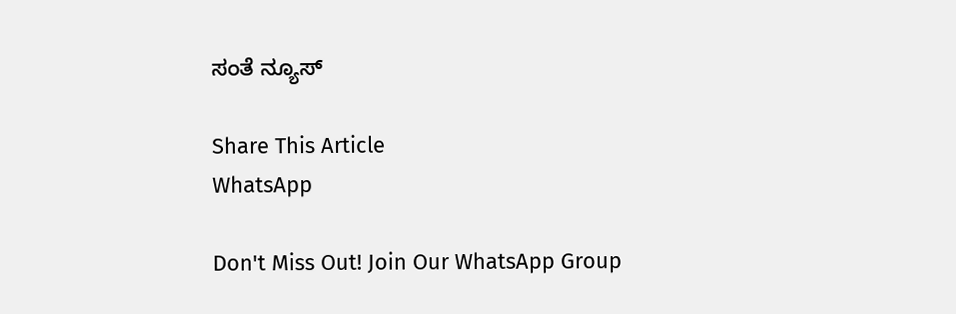ಸಂತೆ ನ್ಯೂಸ್

Share This Article
WhatsApp

Don't Miss Out! Join Our WhatsApp Group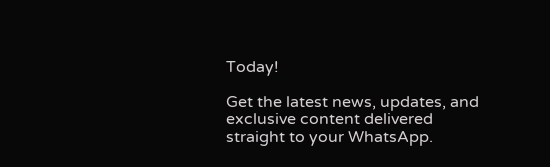Today!

Get the latest news, updates, and exclusive content delivered straight to your WhatsApp.